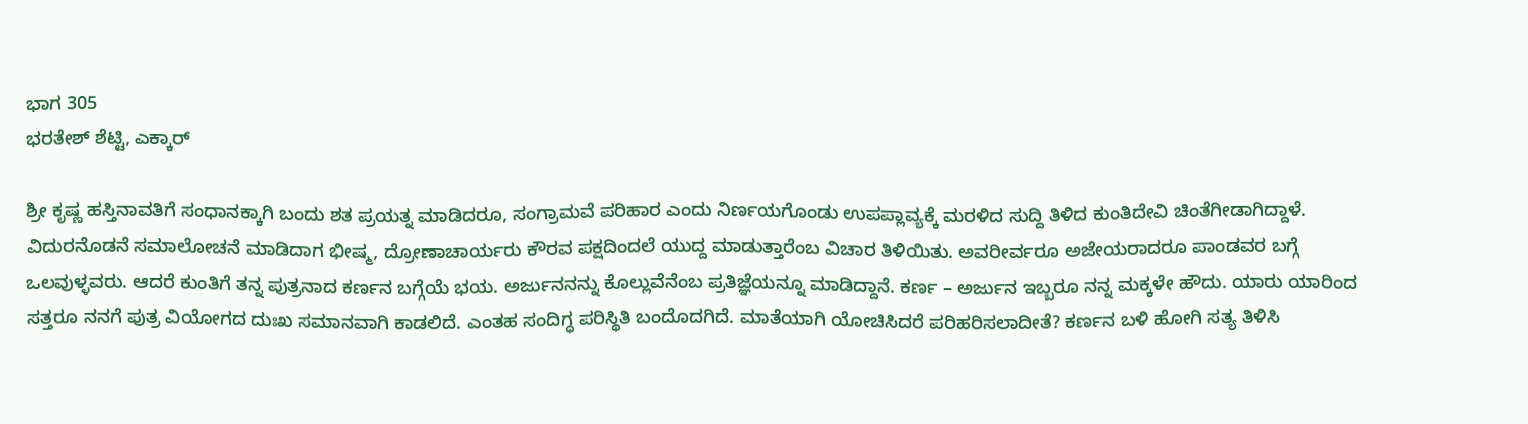ಭಾಗ 305
ಭರತೇಶ್ ಶೆಟ್ಟಿ, ಎಕ್ಕಾರ್

ಶ್ರೀ ಕೃಷ್ಣ ಹಸ್ತಿನಾವತಿಗೆ ಸಂಧಾನಕ್ಕಾಗಿ ಬಂದು ಶತ ಪ್ರಯತ್ನ ಮಾಡಿದರೂ, ಸಂಗ್ರಾಮವೆ ಪರಿಹಾರ ಎಂದು ನಿರ್ಣಯಗೊಂಡು ಉಪಪ್ಲಾವ್ಯಕ್ಕೆ ಮರಳಿದ ಸುದ್ದಿ ತಿಳಿದ ಕುಂತಿದೇವಿ ಚಿಂತೆಗೀಡಾಗಿದ್ದಾಳೆ. ವಿದುರನೊಡನೆ ಸಮಾಲೋಚನೆ ಮಾಡಿದಾಗ ಭೀಷ್ಮ, ದ್ರೋಣಾಚಾರ್ಯರು ಕೌರವ ಪಕ್ಷದಿಂದಲೆ ಯುದ್ದ ಮಾಡುತ್ತಾರೆಂಬ ವಿಚಾರ ತಿಳಿಯಿತು. ಅವರೀರ್ವರೂ ಅಜೇಯರಾದರೂ ಪಾಂಡವರ ಬಗ್ಗೆ ಒಲವುಳ್ಳವರು. ಆದರೆ ಕುಂತಿಗೆ ತನ್ನ ಪುತ್ರನಾದ ಕರ್ಣನ ಬಗ್ಗೆಯೆ ಭಯ. ಅರ್ಜುನನನ್ನು ಕೊಲ್ಲುವೆನೆಂಬ ಪ್ರತಿಜ್ಞೆಯನ್ನೂ ಮಾಡಿದ್ದಾನೆ. ಕರ್ಣ – ಅರ್ಜುನ ಇಬ್ಬರೂ ನನ್ನ ಮಕ್ಕಳೇ ಹೌದು. ಯಾರು ಯಾರಿಂದ ಸತ್ತರೂ ನನಗೆ ಪುತ್ರ ವಿಯೋಗದ ದುಃಖ ಸಮಾನವಾಗಿ ಕಾಡಲಿದೆ. ಎಂತಹ ಸಂದಿಗ್ಧ ಪರಿಸ್ಥಿತಿ ಬಂದೊದಗಿದೆ. ಮಾತೆಯಾಗಿ ಯೋಚಿಸಿದರೆ ಪರಿಹರಿಸಲಾದೀತೆ? ಕರ್ಣನ ಬಳಿ ಹೋಗಿ ಸತ್ಯ ತಿಳಿಸಿ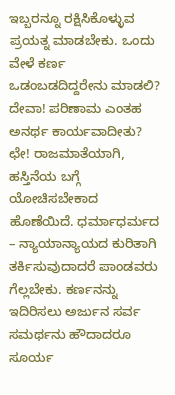ಇಬ್ಬರನ್ನೂ ರಕ್ಷಿಸಿಕೊಳ್ಳುವ ಪ್ರಯತ್ನ ಮಾಡಬೇಕು. ಒಂದು ವೇಳೆ ಕರ್ಣ ಒಡಂಬಡದಿದ್ದರೇನು ಮಾಡಲಿ? ದೇವಾ! ಪರಿಣಾಮ ಎಂತಹ ಅನರ್ಥ ಕಾರ್ಯವಾದೀತು? ಛೇ! ರಾಜಮಾತೆಯಾಗಿ, ಹಸ್ತಿನೆಯ ಬಗ್ಗೆ ಯೋಚಿಸಬೇಕಾದ ಹೊಣೆಯಿದೆ. ಧರ್ಮಾಧರ್ಮದ – ನ್ಯಾಯಾನ್ಯಾಯದ ಕುರಿತಾಗಿ ತರ್ಕಿಸುವುದಾದರೆ ಪಾಂಡವರು ಗೆಲ್ಲಬೇಕು. ಕರ್ಣನನ್ನು ಇದಿರಿಸಲು ಅರ್ಜುನ ಸರ್ವ ಸಮರ್ಥನು ಹೌದಾದರೂ ಸೂರ್ಯ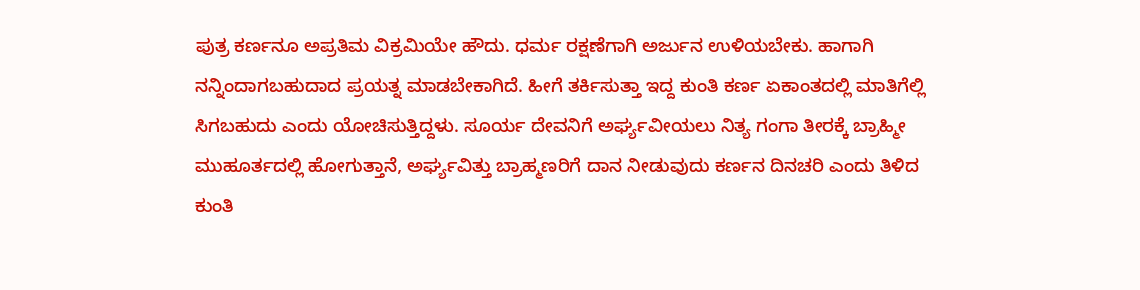ಪುತ್ರ ಕರ್ಣನೂ ಅಪ್ರತಿಮ ವಿಕ್ರಮಿಯೇ ಹೌದು. ಧರ್ಮ ರಕ್ಷಣೆಗಾಗಿ ಅರ್ಜುನ ಉಳಿಯಬೇಕು. ಹಾಗಾಗಿ ನನ್ನಿಂದಾಗಬಹುದಾದ ಪ್ರಯತ್ನ ಮಾಡಬೇಕಾಗಿದೆ. ಹೀಗೆ ತರ್ಕಿಸುತ್ತಾ ಇದ್ದ ಕುಂತಿ ಕರ್ಣ ಏಕಾಂತದಲ್ಲಿ ಮಾತಿಗೆಲ್ಲಿ ಸಿಗಬಹುದು ಎಂದು ಯೋಚಿಸುತ್ತಿದ್ದಳು. ಸೂರ್ಯ ದೇವನಿಗೆ ಅರ್ಘ್ಯವೀಯಲು ನಿತ್ಯ ಗಂಗಾ ತೀರಕ್ಕೆ ಬ್ರಾಹ್ಮೀ ಮುಹೂರ್ತದಲ್ಲಿ ಹೋಗುತ್ತಾನೆ, ಅರ್ಘ್ಯವಿತ್ತು ಬ್ರಾಹ್ಮಣರಿಗೆ ದಾನ ನೀಡುವುದು ಕರ್ಣನ ದಿನಚರಿ ಎಂದು ತಿಳಿದ ಕುಂತಿ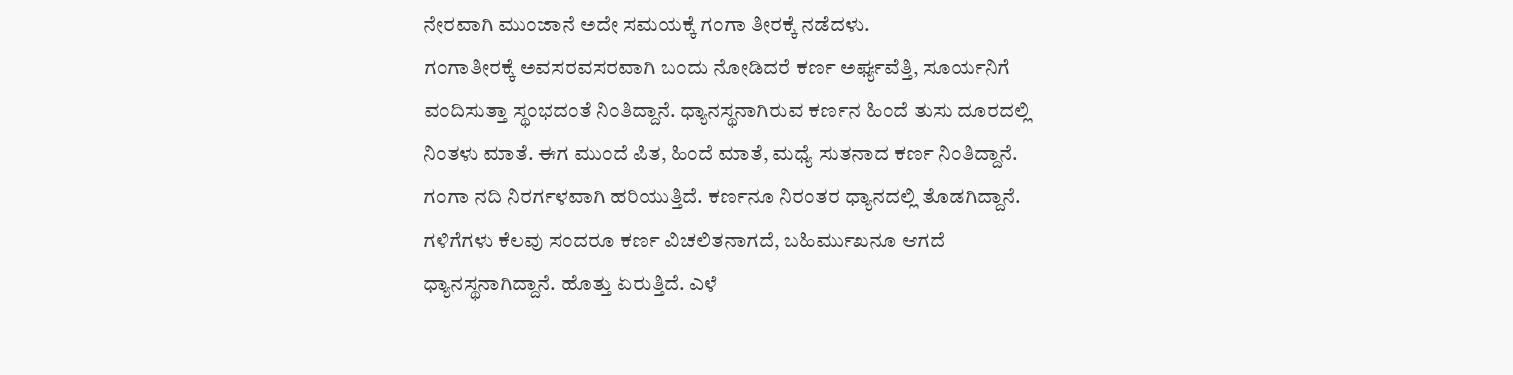ನೇರವಾಗಿ ಮುಂಜಾನೆ ಅದೇ ಸಮಯಕ್ಕೆ ಗಂಗಾ ತೀರಕ್ಕೆ ನಡೆದಳು.
ಗಂಗಾತೀರಕ್ಕೆ ಅವಸರವಸರವಾಗಿ ಬಂದು ನೋಡಿದರೆ ಕರ್ಣ ಅರ್ಘ್ಯವೆತ್ತಿ, ಸೂರ್ಯನಿಗೆ ವಂದಿಸುತ್ತಾ ಸ್ಥಂಭದಂತೆ ನಿಂತಿದ್ದಾನೆ. ಧ್ಯಾನಸ್ಥನಾಗಿರುವ ಕರ್ಣನ ಹಿಂದೆ ತುಸು ದೂರದಲ್ಲಿ ನಿಂತಳು ಮಾತೆ. ಈಗ ಮುಂದೆ ಪಿತ, ಹಿಂದೆ ಮಾತೆ, ಮಧ್ಯೆ ಸುತನಾದ ಕರ್ಣ ನಿಂತಿದ್ದಾನೆ. ಗಂಗಾ ನದಿ ನಿರರ್ಗಳವಾಗಿ ಹರಿಯುತ್ತಿದೆ. ಕರ್ಣನೂ ನಿರಂತರ ಧ್ಯಾನದಲ್ಲಿ ತೊಡಗಿದ್ದಾನೆ. ಗಳಿಗೆಗಳು ಕೆಲವು ಸಂದರೂ ಕರ್ಣ ವಿಚಲಿತನಾಗದೆ, ಬಹಿರ್ಮುಖನೂ ಆಗದೆ ಧ್ಯಾನಸ್ಥನಾಗಿದ್ದಾನೆ. ಹೊತ್ತು ಏರುತ್ತಿದೆ. ಎಳೆ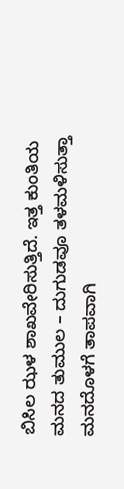ಬಿಸಿಲ ಝಳ ಶಾಖವೇರಿಸುತ್ತಿದೆ. ಇತ್ತ ಕುಂತಿಯ ಮನದ ತುಮುಲ – ದುಗುಡವೂ ತಳಮಳಿಸುತ್ತಾ ಮನದೊಳಗೆ ತಾಪವಾಗಿ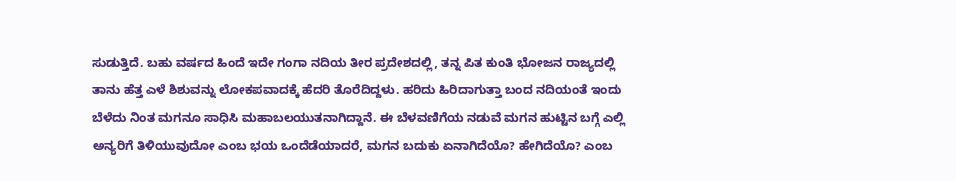ಸುಡುತ್ತಿದೆ. ಬಹು ವರ್ಷದ ಹಿಂದೆ ಇದೇ ಗಂಗಾ ನದಿಯ ತೀರ ಪ್ರದೇಶದಲ್ಲಿ, ತನ್ನ ಪಿತ ಕುಂತಿ ಭೋಜನ ರಾಜ್ಯದಲ್ಲಿ ತಾನು ಹೆತ್ತ ಎಳೆ ಶಿಶುವನ್ನು ಲೋಕಪವಾದಕ್ಕೆ ಹೆದರಿ ತೊರೆದಿದ್ದಳು. ಹರಿದು ಹಿರಿದಾಗುತ್ತಾ ಬಂದ ನದಿಯಂತೆ ಇಂದು ಬೆಳೆದು ನಿಂತ ಮಗನೂ ಸಾಧಿಸಿ ಮಹಾಬಲಯುತನಾಗಿದ್ದಾನೆ. ಈ ಬೆಳವಣಿಗೆಯ ನಡುವೆ ಮಗನ ಹುಟ್ಟಿನ ಬಗ್ಗೆ ಎಲ್ಲಿ ಅನ್ಯರಿಗೆ ತಿಳಿಯುವುದೋ ಎಂಬ ಭಯ ಒಂದೆಡೆಯಾದರೆ, ಮಗನ ಬದುಕು ಏನಾಗಿದೆಯೊ? ಹೇಗಿದೆಯೊ? ಎಂಬ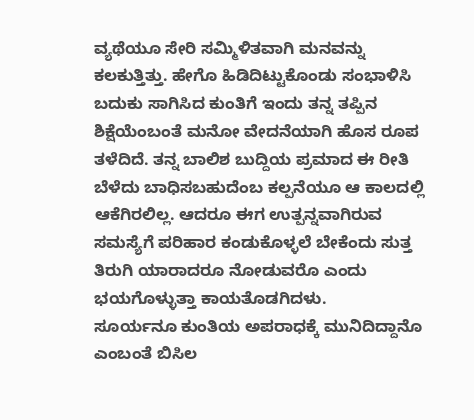ವ್ಯಥೆಯೂ ಸೇರಿ ಸಮ್ಮಿಳಿತವಾಗಿ ಮನವನ್ನು ಕಲಕುತ್ತಿತ್ತು. ಹೇಗೊ ಹಿಡಿದಿಟ್ಟುಕೊಂಡು ಸಂಭಾಳಿಸಿ ಬದುಕು ಸಾಗಿಸಿದ ಕುಂತಿಗೆ ಇಂದು ತನ್ನ ತಪ್ಪಿನ ಶಿಕ್ಷೆಯೆಂಬಂತೆ ಮನೋ ವೇದನೆಯಾಗಿ ಹೊಸ ರೂಪ ತಳೆದಿದೆ. ತನ್ನ ಬಾಲಿಶ ಬುದ್ದಿಯ ಪ್ರಮಾದ ಈ ರೀತಿ ಬೆಳೆದು ಬಾಧಿಸಬಹುದೆಂಬ ಕಲ್ಪನೆಯೂ ಆ ಕಾಲದಲ್ಲಿ ಆಕೆಗಿರಲಿಲ್ಲ. ಆದರೂ ಈಗ ಉತ್ಪನ್ನವಾಗಿರುವ ಸಮಸ್ಯೆಗೆ ಪರಿಹಾರ ಕಂಡುಕೊಳ್ಳಲೆ ಬೇಕೆಂದು ಸುತ್ತ ತಿರುಗಿ ಯಾರಾದರೂ ನೋಡುವರೊ ಎಂದು ಭಯಗೊಳ್ಳುತ್ತಾ ಕಾಯತೊಡಗಿದಳು.
ಸೂರ್ಯನೂ ಕುಂತಿಯ ಅಪರಾಧಕ್ಕೆ ಮುನಿದಿದ್ದಾನೊ ಎಂಬಂತೆ ಬಿಸಿಲ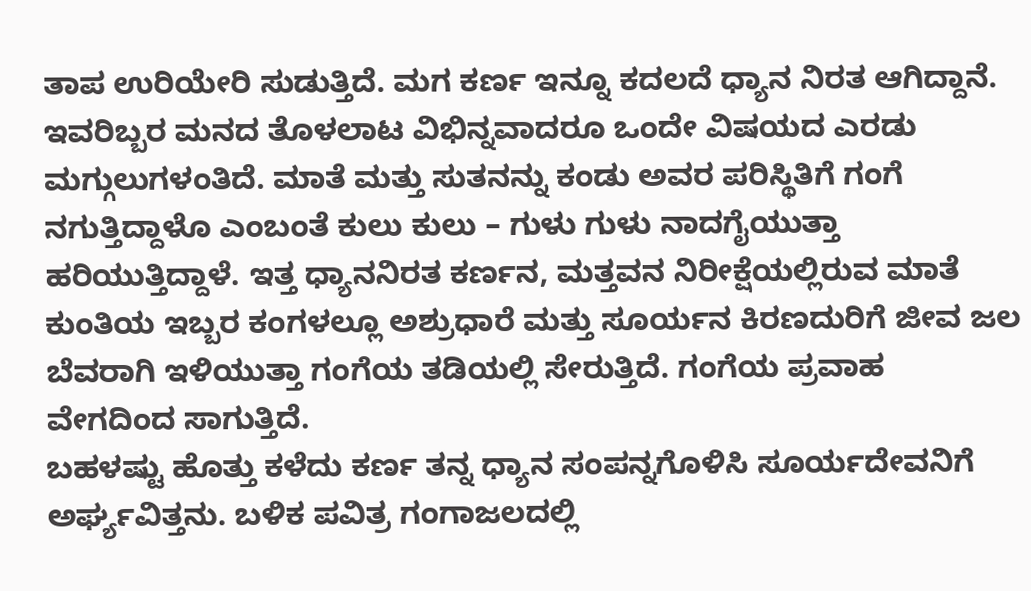ತಾಪ ಉರಿಯೇರಿ ಸುಡುತ್ತಿದೆ. ಮಗ ಕರ್ಣ ಇನ್ನೂ ಕದಲದೆ ಧ್ಯಾನ ನಿರತ ಆಗಿದ್ದಾನೆ. ಇವರಿಬ್ಬರ ಮನದ ತೊಳಲಾಟ ವಿಭಿನ್ನವಾದರೂ ಒಂದೇ ವಿಷಯದ ಎರಡು ಮಗ್ಗುಲುಗಳಂತಿದೆ. ಮಾತೆ ಮತ್ತು ಸುತನನ್ನು ಕಂಡು ಅವರ ಪರಿಸ್ಥಿತಿಗೆ ಗಂಗೆ ನಗುತ್ತಿದ್ದಾಳೊ ಎಂಬಂತೆ ಕುಲು ಕುಲು – ಗುಳು ಗುಳು ನಾದಗೈಯುತ್ತಾ ಹರಿಯುತ್ತಿದ್ದಾಳೆ. ಇತ್ತ ಧ್ಯಾನನಿರತ ಕರ್ಣನ, ಮತ್ತವನ ನಿರೀಕ್ಷೆಯಲ್ಲಿರುವ ಮಾತೆ ಕುಂತಿಯ ಇಬ್ಬರ ಕಂಗಳಲ್ಲೂ ಅಶ್ರುಧಾರೆ ಮತ್ತು ಸೂರ್ಯನ ಕಿರಣದುರಿಗೆ ಜೀವ ಜಲ ಬೆವರಾಗಿ ಇಳಿಯುತ್ತಾ ಗಂಗೆಯ ತಡಿಯಲ್ಲಿ ಸೇರುತ್ತಿದೆ. ಗಂಗೆಯ ಪ್ರವಾಹ ವೇಗದಿಂದ ಸಾಗುತ್ತಿದೆ.
ಬಹಳಷ್ಟು ಹೊತ್ತು ಕಳೆದು ಕರ್ಣ ತನ್ನ ಧ್ಯಾನ ಸಂಪನ್ನಗೊಳಿಸಿ ಸೂರ್ಯದೇವನಿಗೆ ಅರ್ಘ್ಯವಿತ್ತನು. ಬಳಿಕ ಪವಿತ್ರ ಗಂಗಾಜಲದಲ್ಲಿ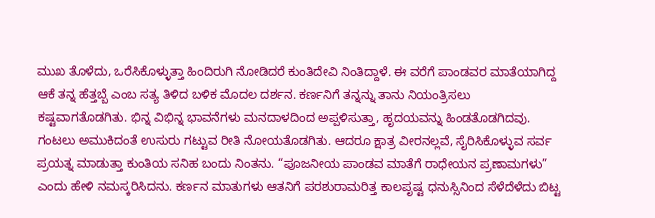ಮುಖ ತೊಳೆದು, ಒರೆಸಿಕೊಳ್ಳುತ್ತಾ ಹಿಂದಿರುಗಿ ನೋಡಿದರೆ ಕುಂತಿದೇವಿ ನಿಂತಿದ್ದಾಳೆ. ಈ ವರೆಗೆ ಪಾಂಡವರ ಮಾತೆಯಾಗಿದ್ದ ಆಕೆ ತನ್ನ ಹೆತ್ತಬ್ಬೆ ಎಂಬ ಸತ್ಯ ತಿಳಿದ ಬಳಿಕ ಮೊದಲ ದರ್ಶನ. ಕರ್ಣನಿಗೆ ತನ್ನನ್ನು ತಾನು ನಿಯಂತ್ರಿಸಲು ಕಷ್ಟವಾಗತೊಡಗಿತು. ಭಿನ್ನ ವಿಭಿನ್ನ ಭಾವನೆಗಳು ಮನದಾಳದಿಂದ ಅಪ್ಪಳಿಸುತ್ತಾ, ಹೃದಯವನ್ನು ಹಿಂಡತೊಡಗಿದವು. ಗಂಟಲು ಅಮುಕಿದಂತೆ ಉಸುರು ಗಟ್ಟುವ ರೀತಿ ನೋಯತೊಡಗಿತು. ಆದರೂ ಕ್ಷಾತ್ರ ವೀರನಲ್ಲವೆ, ಸೈರಿಸಿಕೊಳ್ಳುವ ಸರ್ವ ಪ್ರಯತ್ನ ಮಾಡುತ್ತಾ ಕುಂತಿಯ ಸನಿಹ ಬಂದು ನಿಂತನು. “ಪೂಜನೀಯ ಪಾಂಡವ ಮಾತೆಗೆ ರಾಧೇಯನ ಪ್ರಣಾಮಗಳು” ಎಂದು ಹೇಳಿ ನಮಸ್ಕರಿಸಿದನು. ಕರ್ಣನ ಮಾತುಗಳು ಆತನಿಗೆ ಪರಶುರಾಮರಿತ್ತ ಕಾಲಪೃಷ್ಟ ಧನುಸ್ಸಿನಿಂದ ಸೆಳೆದೆಳೆದು ಬಿಟ್ಟ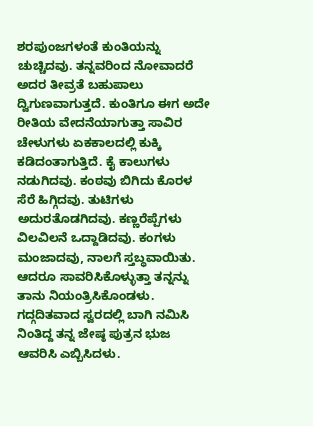ಶರಪುಂಜಗಳಂತೆ ಕುಂತಿಯನ್ನು ಚುಚ್ಚಿದವು. ತನ್ನವರಿಂದ ನೋವಾದರೆ ಅದರ ತೀವ್ರತೆ ಬಹುಪಾಲು ದ್ವಿಗುಣವಾಗುತ್ತದೆ. ಕುಂತಿಗೂ ಈಗ ಅದೇ ರೀತಿಯ ವೇದನೆಯಾಗುತ್ತಾ ಸಾವಿರ ಚೇಳುಗಳು ಏಕಕಾಲದಲ್ಲಿ ಕುಕ್ಕಿ ಕಡಿದಂತಾಗುತ್ತಿದೆ. ಕೈ ಕಾಲುಗಳು ನಡುಗಿದವು. ಕಂಠವು ಬಿಗಿದು ಕೊರಳ ಸೆರೆ ಹಿಗ್ಗಿದವು. ತುಟಿಗಳು ಅದುರತೊಡಗಿದವು. ಕಣ್ಣರೆಪ್ಪೆಗಳು ವಿಲವಿಲನೆ ಒದ್ದಾಡಿದವು. ಕಂಗಳು ಮಂಜಾದವು, ನಾಲಗೆ ಸ್ತಬ್ಧವಾಯಿತು. ಆದರೂ ಸಾವರಿಸಿಕೊಳ್ಳುತ್ತಾ ತನ್ನನ್ನು ತಾನು ನಿಯಂತ್ರಿಸಿಕೊಂಡಳು. ಗದ್ಗದಿತವಾದ ಸ್ವರದಲ್ಲಿ ಬಾಗಿ ನಮಿಸಿ ನಿಂತಿದ್ದ ತನ್ನ ಜೇಷ್ಠ ಪುತ್ರನ ಭುಜ ಆವರಿಸಿ ಎಬ್ಬಿಸಿದಳು.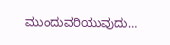ಮುಂದುವರಿಯುವುದು…